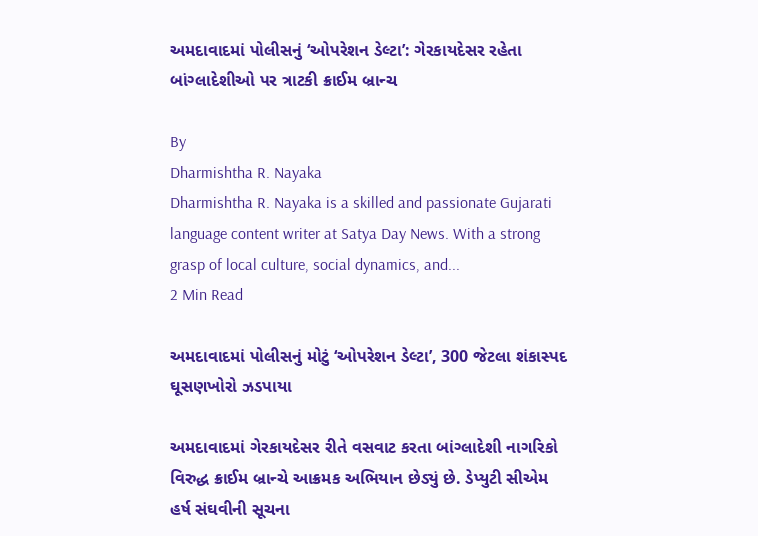અમદાવાદમાં પોલીસનું ‘ઓપરેશન ડેલ્ટા’: ગેરકાયદેસર રહેતા બાંગ્લાદેશીઓ પર ત્રાટકી ક્રાઈમ બ્રાન્ચ

By
Dharmishtha R. Nayaka
Dharmishtha R. Nayaka is a skilled and passionate Gujarati language content writer at Satya Day News. With a strong grasp of local culture, social dynamics, and...
2 Min Read

અમદાવાદમાં પોલીસનું મોટું ‘ઓપરેશન ડેલ્ટા’, 300 જેટલા શંકાસ્પદ ઘૂસણખોરો ઝડપાયા

અમદાવાદમાં ગેરકાયદેસર રીતે વસવાટ કરતા બાંગ્લાદેશી નાગરિકો વિરુદ્ધ ક્રાઈમ બ્રાન્ચે આક્રમક અભિયાન છેડ્યું છે. ડેપ્યુટી સીએમ હર્ષ સંઘવીની સૂચના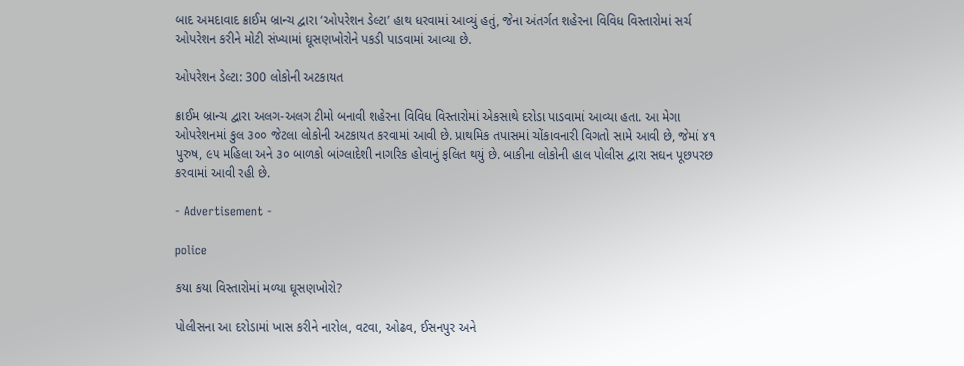બાદ અમદાવાદ ક્રાઈમ બ્રાન્ચ દ્વારા ‘ઓપરેશન ડેલ્ટા’ હાથ ધરવામાં આવ્યું હતું, જેના અંતર્ગત શહેરના વિવિધ વિસ્તારોમાં સર્ચ ઓપરેશન કરીને મોટી સંખ્યામાં ઘૂસણખોરોને પકડી પાડવામાં આવ્યા છે.

ઓપરેશન ડેલ્ટા: 300 લોકોની અટકાયત

ક્રાઈમ બ્રાન્ચ દ્વારા અલગ-અલગ ટીમો બનાવી શહેરના વિવિધ વિસ્તારોમાં એકસાથે દરોડા પાડવામાં આવ્યા હતા. આ મેગા ઓપરેશનમાં કુલ ૩૦૦ જેટલા લોકોની અટકાયત કરવામાં આવી છે. પ્રાથમિક તપાસમાં ચોંકાવનારી વિગતો સામે આવી છે, જેમાં ૪૧ પુરુષ, ૯૫ મહિલા અને ૩૦ બાળકો બાંગ્લાદેશી નાગરિક હોવાનું ફલિત થયું છે. બાકીના લોકોની હાલ પોલીસ દ્વારા સઘન પૂછપરછ કરવામાં આવી રહી છે.

- Advertisement -

police

કયા કયા વિસ્તારોમાં મળ્યા ઘૂસણખોરો?

પોલીસના આ દરોડામાં ખાસ કરીને નારોલ, વટવા, ઓઢવ, ઈસનપુર અને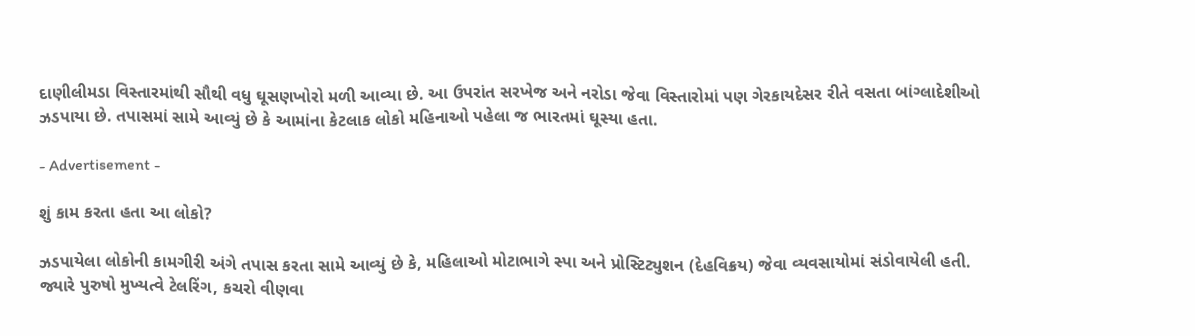દાણીલીમડા વિસ્તારમાંથી સૌથી વધુ ઘૂસણખોરો મળી આવ્યા છે. આ ઉપરાંત સરખેજ અને નરોડા જેવા વિસ્તારોમાં પણ ગેરકાયદેસર રીતે વસતા બાંગ્લાદેશીઓ ઝડપાયા છે. તપાસમાં સામે આવ્યું છે કે આમાંના કેટલાક લોકો મહિનાઓ પહેલા જ ભારતમાં ઘૂસ્યા હતા.

- Advertisement -

શું કામ કરતા હતા આ લોકો?

ઝડપાયેલા લોકોની કામગીરી અંગે તપાસ કરતા સામે આવ્યું છે કે, મહિલાઓ મોટાભાગે સ્પા અને પ્રોસ્ટિટ્યુશન (દેહવિક્રય) જેવા વ્યવસાયોમાં સંડોવાયેલી હતી. જ્યારે પુરુષો મુખ્યત્વે ટેલરિંગ, કચરો વીણવા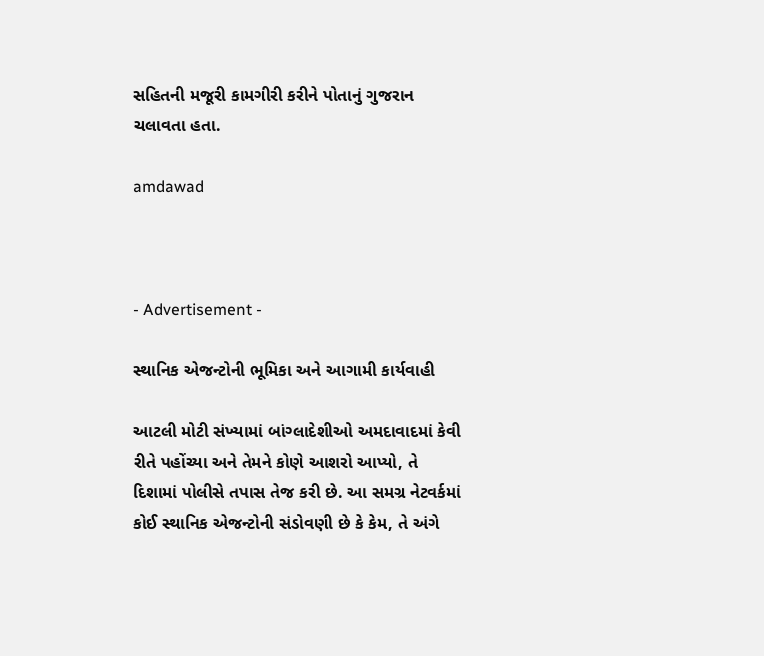સહિતની મજૂરી કામગીરી કરીને પોતાનું ગુજરાન ચલાવતા હતા.

amdawad



- Advertisement -

સ્થાનિક એજન્ટોની ભૂમિકા અને આગામી કાર્યવાહી

આટલી મોટી સંખ્યામાં બાંગ્લાદેશીઓ અમદાવાદમાં કેવી રીતે પહોંચ્યા અને તેમને કોણે આશરો આપ્યો, તે દિશામાં પોલીસે તપાસ તેજ કરી છે. આ સમગ્ર નેટવર્કમાં કોઈ સ્થાનિક એજન્ટોની સંડોવણી છે કે કેમ, તે અંગે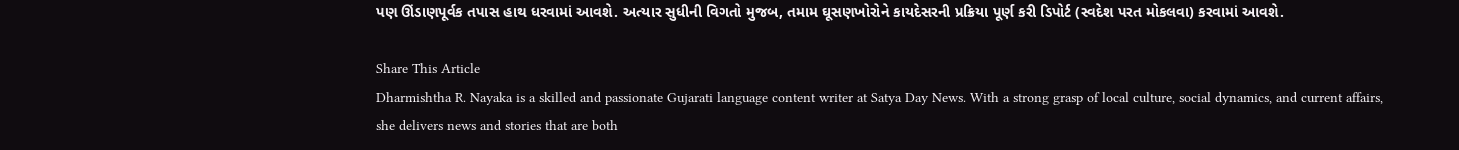પણ ઊંડાણપૂર્વક તપાસ હાથ ધરવામાં આવશે. અત્યાર સુધીની વિગતો મુજબ, તમામ ઘૂસણખોરોને કાયદેસરની પ્રક્રિયા પૂર્ણ કરી ડિપોર્ટ (સ્વદેશ પરત મોકલવા) કરવામાં આવશે.

Share This Article
Dharmishtha R. Nayaka is a skilled and passionate Gujarati language content writer at Satya Day News. With a strong grasp of local culture, social dynamics, and current affairs, she delivers news and stories that are both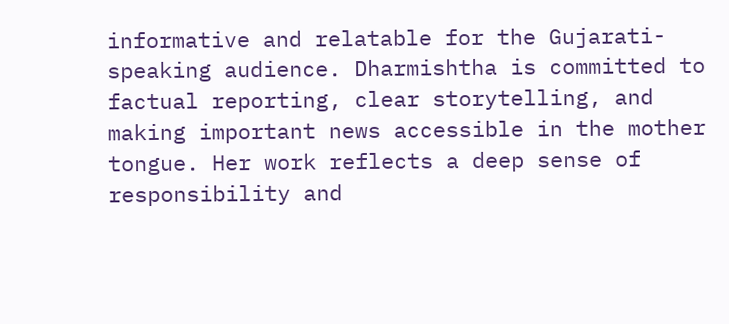informative and relatable for the Gujarati-speaking audience. Dharmishtha is committed to factual reporting, clear storytelling, and making important news accessible in the mother tongue. Her work reflects a deep sense of responsibility and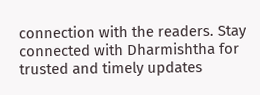connection with the readers. Stay connected with Dharmishtha for trusted and timely updates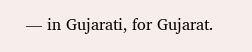— in Gujarati, for Gujarat.